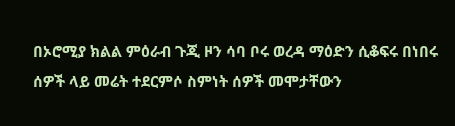በኦሮሚያ ክልል ምዕራብ ጉጂ ዞን ሳባ ቦሩ ወረዳ ማዕድን ሲቆፍሩ በነበሩ ሰዎች ላይ መሬት ተደርምሶ ስምነት ሰዎች መሞታቸውን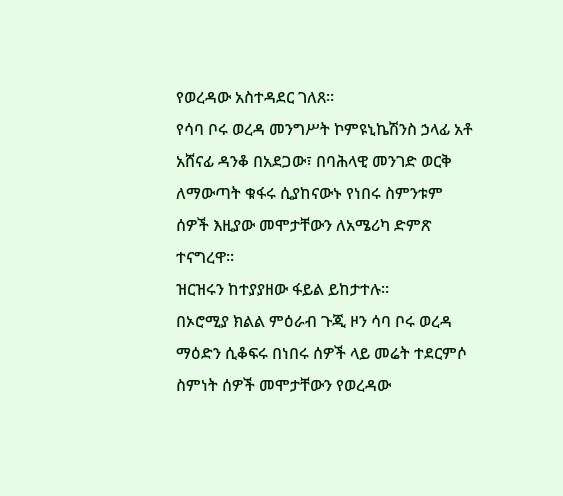የወረዳው አስተዳደር ገለጸ።
የሳባ ቦሩ ወረዳ መንግሥት ኮምዩኒኬሽንስ ኃላፊ አቶ አሸናፊ ዳንቆ በአደጋው፣ በባሕላዊ መንገድ ወርቅ ለማውጣት ቁፋሩ ሲያከናውኑ የነበሩ ስምንቱም ሰዎች እዚያው መሞታቸውን ለአሜሪካ ድምጽ ተናግረዋ።
ዝርዝሩን ከተያያዘው ፋይል ይከታተሉ።
በኦሮሚያ ክልል ምዕራብ ጉጂ ዞን ሳባ ቦሩ ወረዳ ማዕድን ሲቆፍሩ በነበሩ ሰዎች ላይ መሬት ተደርምሶ ስምነት ሰዎች መሞታቸውን የወረዳው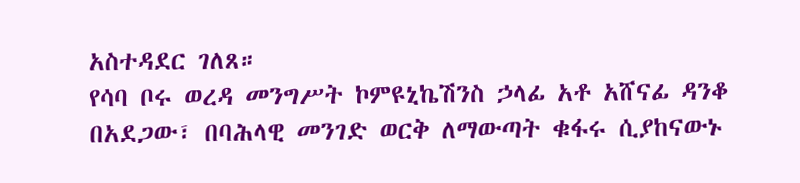አስተዳደር ገለጸ።
የሳባ ቦሩ ወረዳ መንግሥት ኮምዩኒኬሽንስ ኃላፊ አቶ አሸናፊ ዳንቆ በአደጋው፣ በባሕላዊ መንገድ ወርቅ ለማውጣት ቁፋሩ ሲያከናውኑ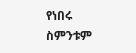የነበሩ ስምንቱም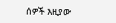ሰዎች እዚያው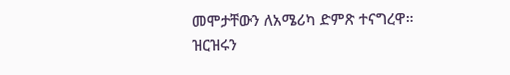መሞታቸውን ለአሜሪካ ድምጽ ተናግረዋ።
ዝርዝሩን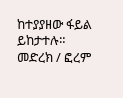ከተያያዘው ፋይል ይከታተሉ።
መድረክ / ፎረም